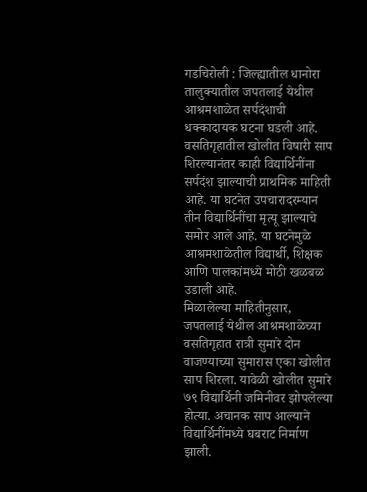गडचिरोली : जिल्ह्यातील धानोरा तालुक्यातील जपतलाई येथील आश्रमशाळेत सर्पदंशाची धक्कादायक घटना घडली आहे. वसतिगृहातील खोलीत विषारी साप शिरल्यानंतर काही विद्यार्थिनींना सर्पदंश झाल्याची प्राथमिक माहिती आहे. या घटनेत उपचारादरम्यान तीन विद्यार्थिनींचा मृत्यू झाल्याचे समोर आले आहे. या घटनेमुळे आश्रमशाळेतील विद्यार्थी, शिक्षक आणि पालकांमध्ये मोठी खळबळ उडाली आहे.
मिळालेल्या माहितीनुसार, जपतलाई येथील आश्रमशाळेच्या वसतिगृहात रात्री सुमारे दोन वाजण्याच्या सुमारास एका खोलीत साप शिरला. यावेळी खोलीत सुमारे ७९ विद्यार्थिनी जमिनीवर झोपलेल्या होत्या. अचानक साप आल्याने विद्यार्थिनींमध्ये घबराट निर्माण झाली.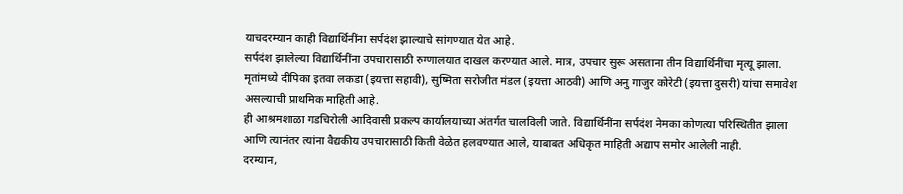याचदरम्यान काही विद्यार्थिनींना सर्पदंश झाल्याचे सांगण्यात येत आहे.
सर्पदंश झालेल्या विद्यार्थिनींना उपचारासाठी रुग्णालयात दाखल करण्यात आले. मात्र, उपचार सुरू असताना तीन विद्यार्थिनींचा मृत्यू झाला. मृतांमध्ये दीपिका इतवा लकडा (इयत्ता सहावी), सुष्मिता सरोजीत मंडल (इयत्ता आठवी) आणि अनु गाजुर कोरेटी (इयत्ता दुसरी) यांचा समावेश असल्याची प्राथमिक माहिती आहे.
ही आश्रमशाळा गडचिरोली आदिवासी प्रकल्प कार्यालयाच्या अंतर्गत चालविली जाते. विद्यार्थिनींना सर्पदंश नेमका कोणत्या परिस्थितीत झाला आणि त्यानंतर त्यांना वैद्यकीय उपचारासाठी किती वेळेत हलवण्यात आले, याबाबत अधिकृत माहिती अद्याप समोर आलेली नाही.
दरम्यान,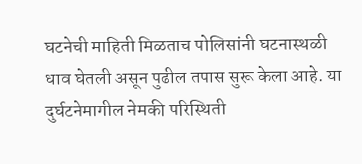घटनेची माहिती मिळताच पोलिसांनी घटनास्थळी धाव घेतली असून पुढील तपास सुरू केला आहे. या दुर्घटनेमागील नेमकी परिस्थिती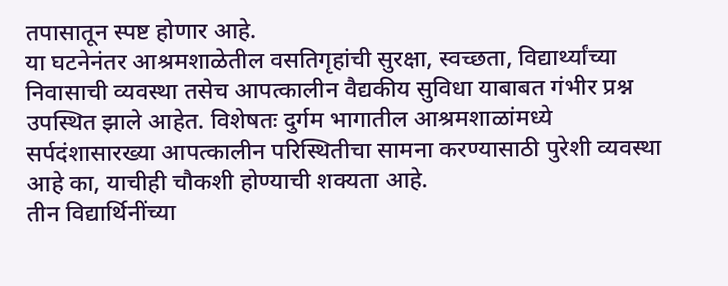तपासातून स्पष्ट होणार आहे.
या घटनेनंतर आश्रमशाळेतील वसतिगृहांची सुरक्षा, स्वच्छता, विद्यार्थ्यांच्या निवासाची व्यवस्था तसेच आपत्कालीन वैद्यकीय सुविधा याबाबत गंभीर प्रश्न उपस्थित झाले आहेत. विशेषतः दुर्गम भागातील आश्रमशाळांमध्ये सर्पदंशासारख्या आपत्कालीन परिस्थितीचा सामना करण्यासाठी पुरेशी व्यवस्था आहे का, याचीही चौकशी होण्याची शक्यता आहे.
तीन विद्यार्थिनींच्या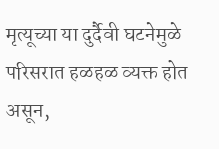मृत्यूच्या या दुर्दैवी घटनेमुळे परिसरात हळहळ व्यक्त होत असून,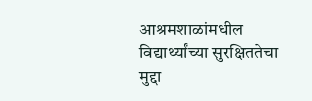आश्रमशाळांमधील विद्यार्थ्यांच्या सुरक्षिततेचा मुद्दा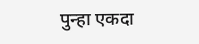पुन्हा एकदा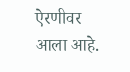ऐरणीवर आला आहे.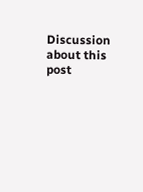Discussion about this post